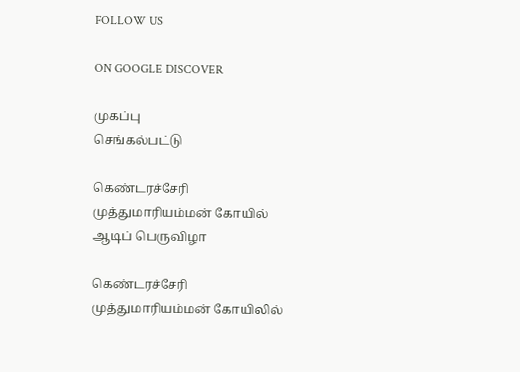FOLLOW US

ON GOOGLE DISCOVER

முகப்பு
செங்கல்பட்டு

கெண்டரச்சேரி முத்துமாரியம்மன் கோயில் ஆடிப் பெருவிழா

கெண்டரச்சேரி முத்துமாரியம்மன் கோயிலில்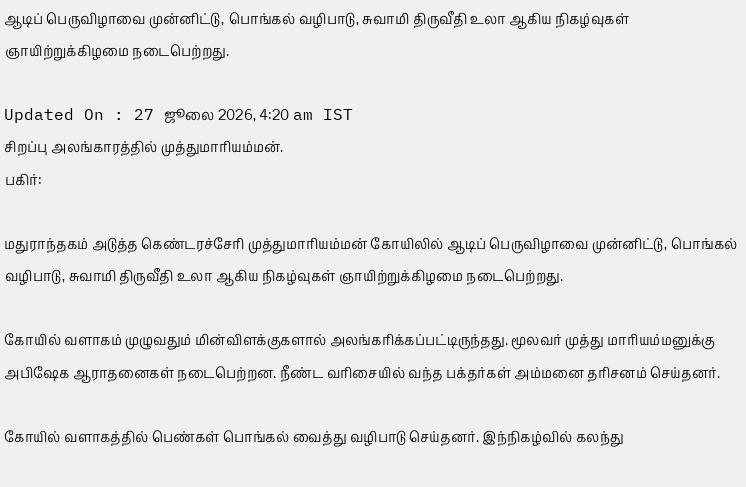ஆடிப் பெருவிழாவை முன்னிட்டு, பொங்கல் வழிபாடு, சுவாமி திருவீதி உலா ஆகிய நிகழ்வுகள் ஞாயிற்றுக்கிழமை நடைபெற்றது.

Updated On : 27 ஜூலை 2026, 4:20 am IST
சிறப்பு அலங்காரத்தில் முத்துமாரியம்மன்.
பகிர்:

மதுராந்தகம் அடுத்த கெண்டரச்சேரி முத்துமாரியம்மன் கோயிலில் ஆடிப் பெருவிழாவை முன்னிட்டு, பொங்கல் வழிபாடு, சுவாமி திருவீதி உலா ஆகிய நிகழ்வுகள் ஞாயிற்றுக்கிழமை நடைபெற்றது.

கோயில் வளாகம் முழுவதும் மின்விளக்குகளால் அலங்கரிக்கப்பட்டிருந்தது. மூலவர் முத்து மாரியம்மனுக்கு அபிஷேக ஆராதனைகள் நடைபெற்றன. நீண்ட வரிசையில் வந்த பக்தர்கள் அம்மனை தரிசனம் செய்தனர்.

கோயில் வளாகத்தில் பெண்கள் பொங்கல் வைத்து வழிபாடு செய்தனர். இந்நிகழ்வில் கலந்து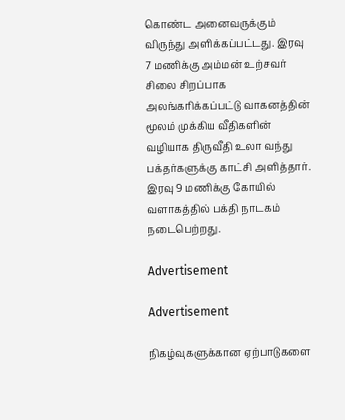கொண்ட அனைவருக்கும் விருந்து அளிக்கப்பட்டது. இரவு 7 மணிக்கு அம்மன் உற்சவர் சிலை சிறப்பாக அலங்கரிக்கப்பட்டு வாகனத்தின் மூலம் முக்கிய வீதிகளின் வழியாக திருவீதி உலா வந்து பக்தர்களுக்கு காட்சி அளித்தார். இரவு 9 மணிக்கு கோயில் வளாகத்தில் பக்தி நாடகம் நடைபெற்றது.

Advertisement

Advertisement

நிகழ்வுகளுக்கான ஏற்பாடுகளை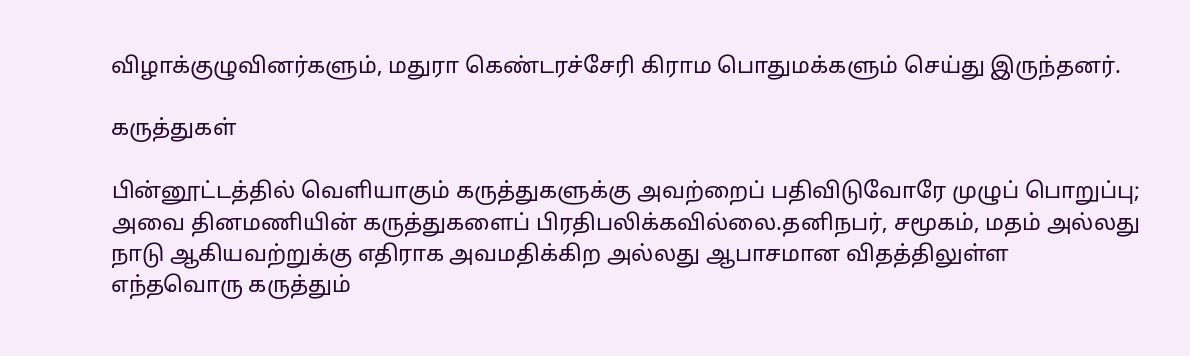விழாக்குழுவினர்களும், மதுரா கெண்டரச்சேரி கிராம பொதுமக்களும் செய்து இருந்தனர்.

கருத்துகள்

பின்னூட்டத்தில் வெளியாகும் கருத்துகளுக்கு அவற்றைப் பதிவிடுவோரே முழுப் பொறுப்பு; அவை தினமணியின் கருத்துகளைப் பிரதிபலிக்கவில்லை.தனிநபர், சமூகம், மதம் அல்லது நாடு ஆகியவற்றுக்கு எதிராக அவமதிக்கிற அல்லது ஆபாசமான விதத்திலுள்ள எந்தவொரு கருத்தும்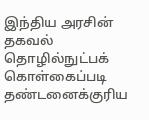இந்திய அரசின் தகவல் தொழில்நுட்பக் கொள்கைப்படி தண்டனைக்குரிய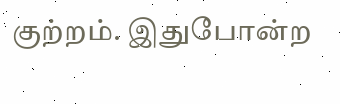குற்றம். இதுபோன்ற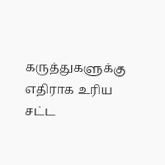கருத்துகளுக்கு எதிராக உரிய சட்ட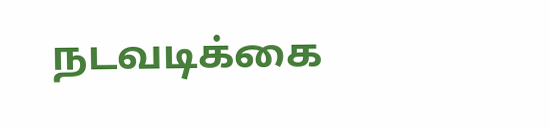நடவடிக்கை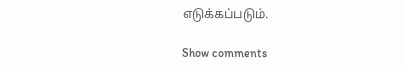எடுக்கப்படும்.

Show comments